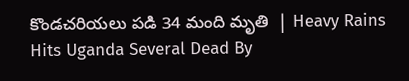కొండచరియలు పడి 34 మంది మృతి  | Heavy Rains Hits Uganda Several Dead By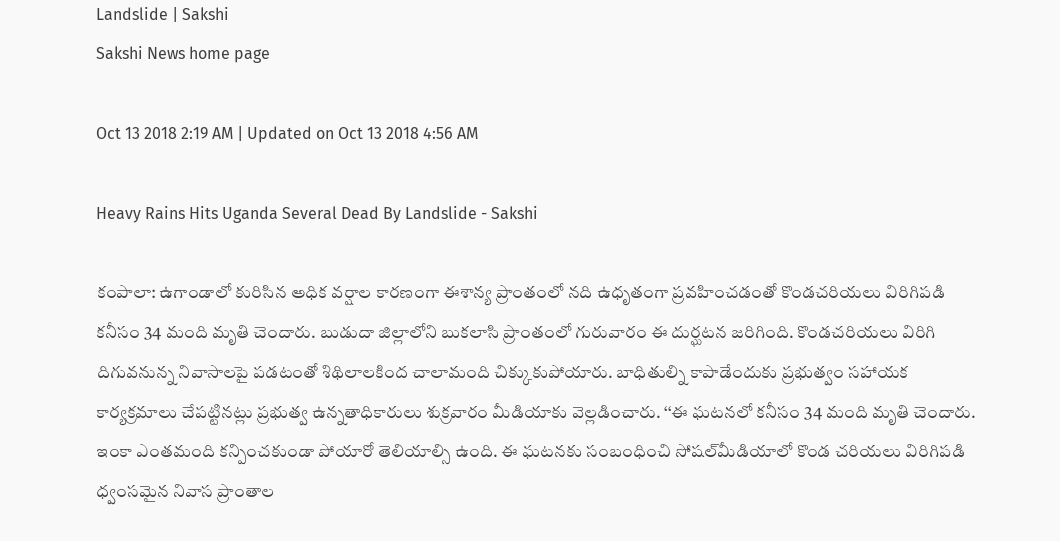Landslide | Sakshi
Sakshi News home page

Oct 13 2018 2:19 AM | Updated on Oct 13 2018 4:56 AM

Heavy Rains Hits Uganda Several Dead By Landslide - Sakshi

కంపాలా: ఉగాండాలో కురిసిన అధిక వర్షాల కారణంగా ఈశాన్య ప్రాంతంలో నది ఉధృతంగా ప్రవహించడంతో కొండచరియలు విరిగిపడి కనీసం 34 మంది మృతి చెందారు. బుడుదా జిల్లాలోని బుకలాసి ప్రాంతంలో గురువారం ఈ దుర్ఘటన జరిగింది. కొండచరియలు విరిగి దిగువనున్న నివాసాలపై పడటంతో శిథిలాలకింద చాలామంది చిక్కుకుపోయారు. బాధితుల్ని కాపాడేందుకు ప్రభుత్వం సహాయక కార్యక్రమాలు చేపట్టినట్లు ప్రభుత్వ ఉన్నతాధికారులు శుక్రవారం మీడియాకు వెల్లడించారు. ‘‘ఈ ఘటనలో కనీసం 34 మంది మృతి చెందారు. ఇంకా ఎంతమంది కన్పించకుండా పోయారో తెలియాల్సి ఉంది. ఈ ఘటనకు సంబంధించి సోషల్‌మీడియాలో కొండ చరియలు విరిగిపడి ధ్వంసమైన నివాస ప్రాంతాల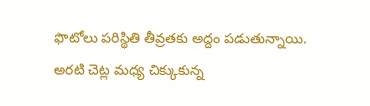ఫొటోలు పరిస్థితి తీవ్రతకు అద్దం పడుతున్నాయి. అరటి చెట్ల మధ్య చిక్కుకున్న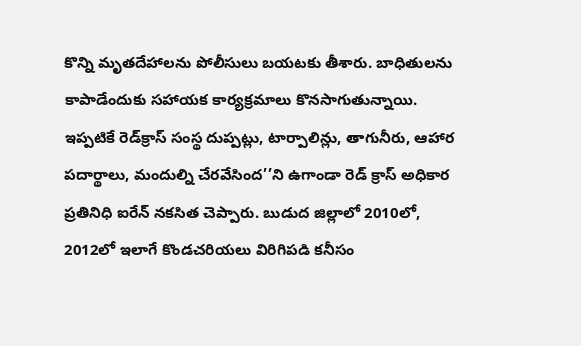కొన్ని మృతదేహాలను పోలీసులు బయటకు తీశారు. బాధితులను కాపాడేందుకు సహాయక కార్యక్రమాలు కొనసాగుతున్నాయి. ఇప్పటికే రెడ్‌క్రాస్‌ సంస్థ దుప్పట్లు, టార్పాలిన్లు, తాగునీరు, ఆహార పదార్థాలు, మందుల్ని చేరవేసింద’’ని ఉగాండా రెడ్‌ క్రాస్‌ అధికార ప్రతినిధి ఐరేన్‌ నకసిత చెప్పారు. బుడుద జిల్లాలో 2010లో, 2012లో ఇలాగే కొండచరియలు విరిగిపడి కనీసం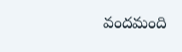వందమంది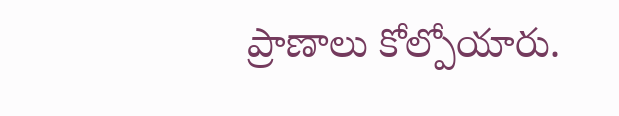ప్రాణాలు కోల్పోయారు.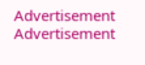Advertisement
Advertisement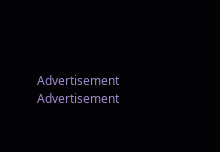Advertisement
Advertisement